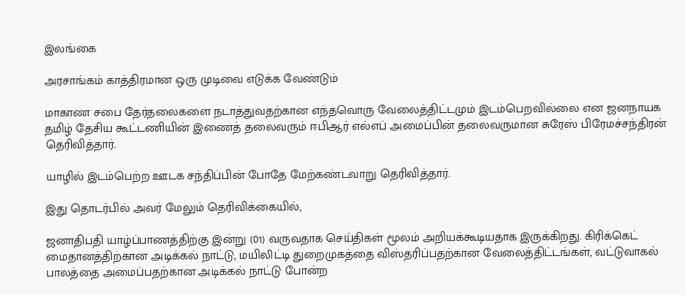இலங்கை

அரசாங்கம் காத்திரமான ஒரு முடிவை எடுக்க வேண்டும்

மாகாண சபை தேர்தலைகளை நடாத்துவதற்கான எந்தவொரு வேலைத்திட்டமும் இடம்பெறவில்லை என ஜனநாயக தமிழ் தேசிய கூட்டணியின் இணைத் தலைவரும் ஈபிஆர் எல்எப் அமைப்பின் தலைவருமான சுரேஸ் பிரேமச்சந்திரன் தெரிவித்தார்.

யாழில் இடம்பெற்ற ஊடக சந்திப்பின் போதே மேற்கண்டவாறு தெரிவித்தார்.

இது தொடர்பில் அவர் மேலும் தெரிவிக்கையில்,

ஜனாதிபதி யாழ்ப்பாணத்திற்கு இன்று (01) வருவதாக செய்திகள் மூலம் அறியக்கூடியதாக இருக்கிறது. கிரிக்கெட் மைதானத்திற்கான அடிக்கல் நாட்டு, மயிலிட்டி துறைமுகத்தை விஸ்தரிப்பதற்கான வேலைத்திட்டங்கள், வட்டுவாகல் பாலத்தை அமைப்பதற்கான அடிக்கல் நாட்டு போன்ற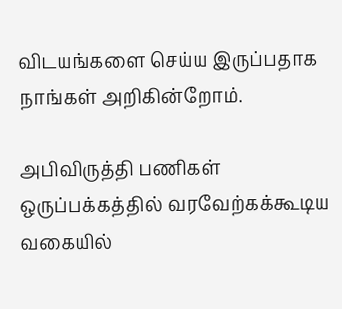விடயங்களை செய்ய இருப்பதாக நாங்கள் அறிகின்றோம்.

அபிவிருத்தி பணிகள் ஒருப்பக்கத்தில் வரவேற்கக்கூடிய வகையில்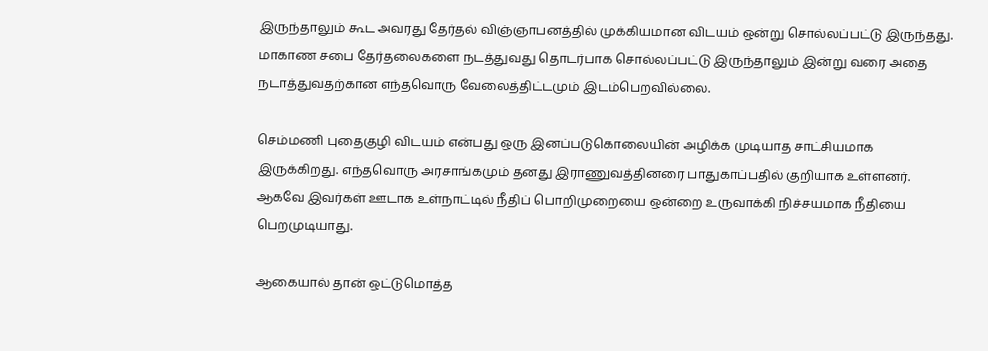இருந்தாலும் கூட அவரது தேர்தல் விஞ்ஞாபனத்தில் முக்கியமான விடயம் ஒன்று சொல்லப்பட்டு இருந்தது. மாகாண சபை தேர்தலைகளை நடத்துவது தொடர்பாக சொல்லப்பட்டு இருந்தாலும் இன்று வரை அதை நடாத்துவதற்கான எந்தவொரு வேலைத்திட்டமும் இடம்பெறவில்லை.

செம்மணி புதைகுழி விடயம் என்பது ஒரு இனப்படுகொலையின் அழிக்க முடியாத சாட்சியமாக இருக்கிறது. எந்தவொரு அரசாங்கமும் தனது இராணுவத்தினரை பாதுகாப்பதில் குறியாக உள்ளனர். ஆகவே இவர்கள் ஊடாக உள்நாட்டில் நீதிப் பொறிமுறையை ஒன்றை உருவாக்கி நிச்சயமாக நீதியை பெறமுடியாது.

ஆகையால் தான் ஒட்டுமொத்த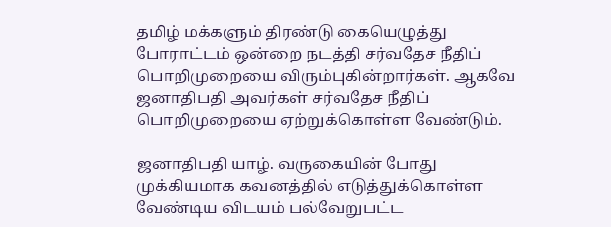தமிழ் மக்களும் திரண்டு கையெழுத்து போராட்டம் ஒன்றை நடத்தி சர்வதேச நீதிப் பொறிமுறையை விரும்புகின்றார்கள். ஆகவே ஜனாதிபதி அவர்கள் சர்வதேச நீதிப் பொறிமுறையை ஏற்றுக்கொள்ள வேண்டும்.

ஜனாதிபதி யாழ். வருகையின் போது முக்கியமாக கவனத்தில் எடுத்துக்கொள்ள வேண்டிய விடயம் பல்வேறுபட்ட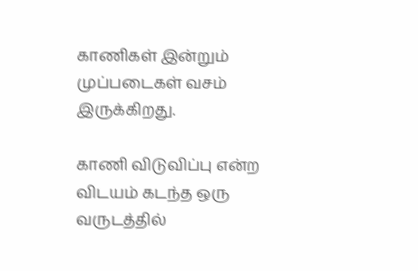காணிகள் இன்றும் முப்படைகள் வசம் இருக்கிறது.

காணி விடுவிப்பு என்ற விடயம் கடந்த ஒரு வருடத்தில்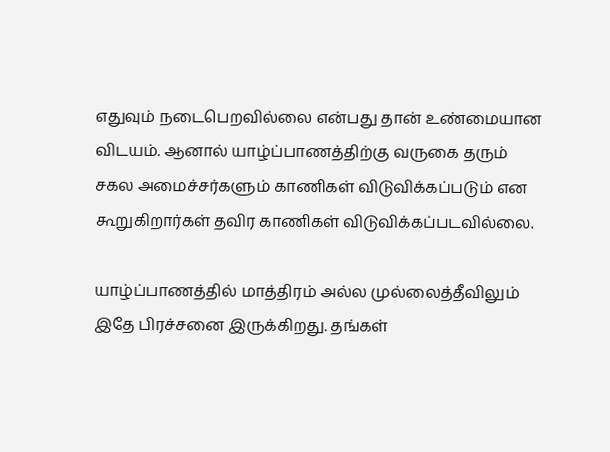எதுவும் நடைபெறவில்லை என்பது தான் உண்மையான விடயம். ஆனால் யாழ்ப்பாணத்திற்கு வருகை தரும் சகல அமைச்சர்களும் காணிகள் விடுவிக்கப்படும் என கூறுகிறார்கள் தவிர காணிகள் விடுவிக்கப்படவில்லை.

யாழ்ப்பாணத்தில் மாத்திரம் அல்ல முல்லைத்தீவிலும் இதே பிரச்சனை இருக்கிறது. தங்கள்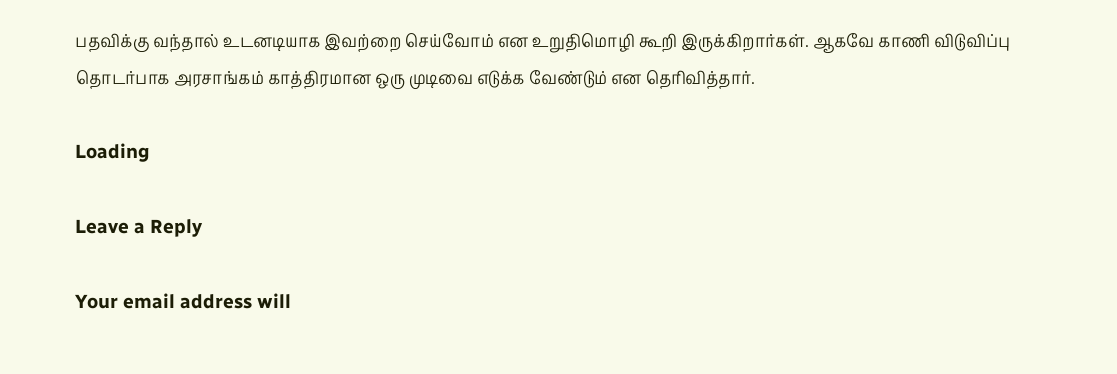பதவிக்கு வந்தால் உடனடியாக இவற்றை செய்வோம் என உறுதிமொழி கூறி இருக்கிறார்கள். ஆகவே காணி விடுவிப்பு தொடர்பாக அரசாங்கம் காத்திரமான ஒரு முடிவை எடுக்க வேண்டும் என தெரிவித்தார்.

Loading

Leave a Reply

Your email address will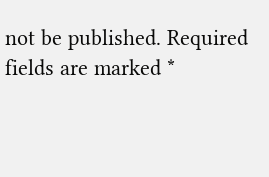not be published. Required fields are marked *